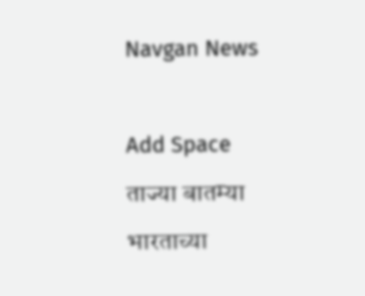Navgan News



Add Space

ताज्या बातम्या

भारताच्या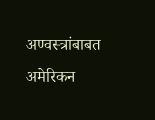अण्वस्त्रांबाबत अमेरिकन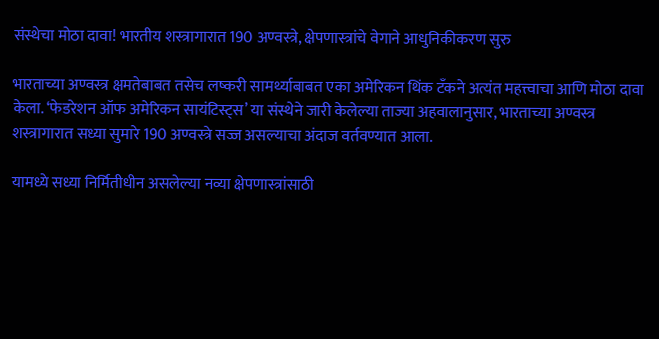संस्थेचा मोठा दावा! भारतीय शस्त्रागारात 190 अण्वस्त्रे, क्षेपणास्त्रांचे वेगाने आधुनिकीकरण सुरु

भारताच्या अण्वस्त्र क्षमतेबाबत तसेच लष्करी सामर्थ्याबाबत एका अमेरिकन थिंक टँकने अत्यंत महत्त्वाचा आणि मोठा दावा केला. ‘फेडरेशन ऑफ अमेरिकन सायंटिस्ट्स’ या संस्थेने जारी केलेल्या ताज्या अहवालानुसार, भारताच्या अण्वस्त्र शस्त्रागारात सध्या सुमारे 190 अण्वस्त्रे सज्ज असल्याचा अंदाज वर्तवण्यात आला.

यामध्ये सध्या निर्मितीधीन असलेल्या नव्या क्षेपणास्त्रांसाठी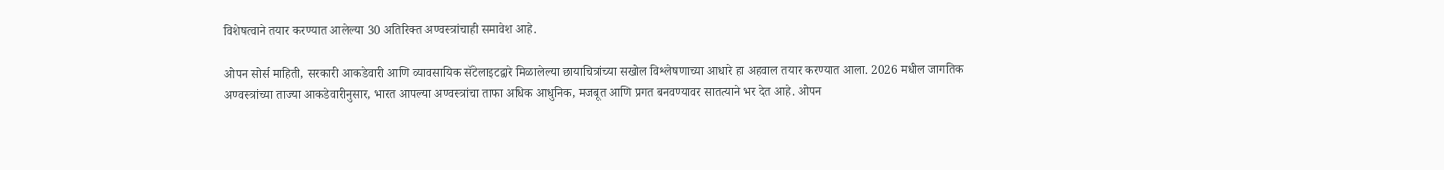विशेषत्वाने तयार करण्यात आलेल्या 30 अतिरिक्त अण्वस्त्रांचाही समावेश आहे.

ओपन सोर्स माहिती, सरकारी आकडेवारी आणि व्यावसायिक सॅटेलाइटद्वारे मिळालेल्या छायाचित्रांच्या सखोल विश्लेषणाच्या आधारे हा अहवाल तयार करण्यात आला. 2026 मधील जागतिक अण्वस्त्रांच्या ताज्या आकडेवारीनुसार, भारत आपल्या अण्वस्त्रांचा ताफा अधिक आधुनिक, मजबूत आणि प्रगत बनवण्यावर सातत्याने भर देत आहे. ओपन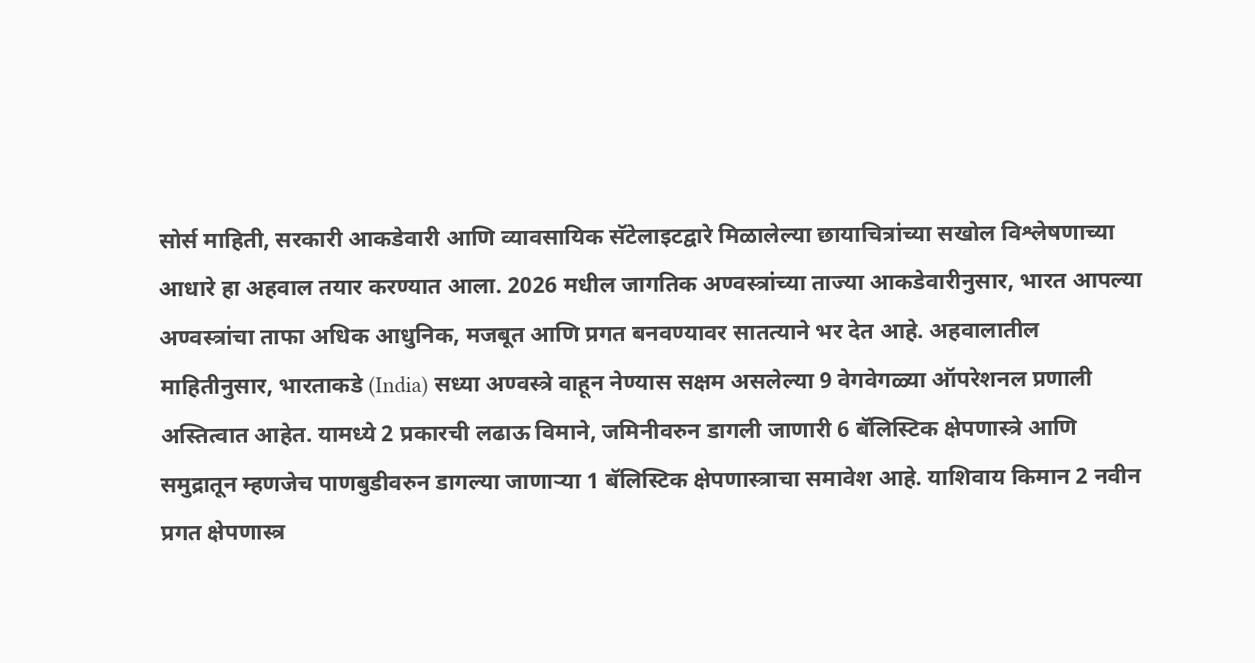सोर्स माहिती, सरकारी आकडेवारी आणि व्यावसायिक सॅटेलाइटद्वारे मिळालेल्या छायाचित्रांच्या सखोल विश्लेषणाच्या आधारे हा अहवाल तयार करण्यात आला. 2026 मधील जागतिक अण्वस्त्रांच्या ताज्या आकडेवारीनुसार, भारत आपल्या अण्वस्त्रांचा ताफा अधिक आधुनिक, मजबूत आणि प्रगत बनवण्यावर सातत्याने भर देत आहे. अहवालातील माहितीनुसार, भारताकडे (India) सध्या अण्वस्त्रे वाहून नेण्यास सक्षम असलेल्या 9 वेगवेगळ्या ऑपरेशनल प्रणाली अस्तित्वात आहेत. यामध्ये 2 प्रकारची लढाऊ विमाने, जमिनीवरुन डागली जाणारी 6 बॅलिस्टिक क्षेपणास्त्रे आणि समुद्रातून म्हणजेच पाणबुडीवरुन डागल्या जाणाऱ्या 1 बॅलिस्टिक क्षेपणास्त्राचा समावेश आहे. याशिवाय किमान 2 नवीन प्रगत क्षेपणास्त्र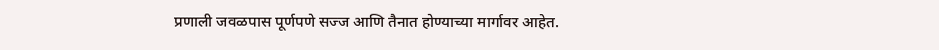प्रणाली जवळपास पूर्णपणे सज्ज आणि तैनात होण्याच्या मार्गावर आहेत.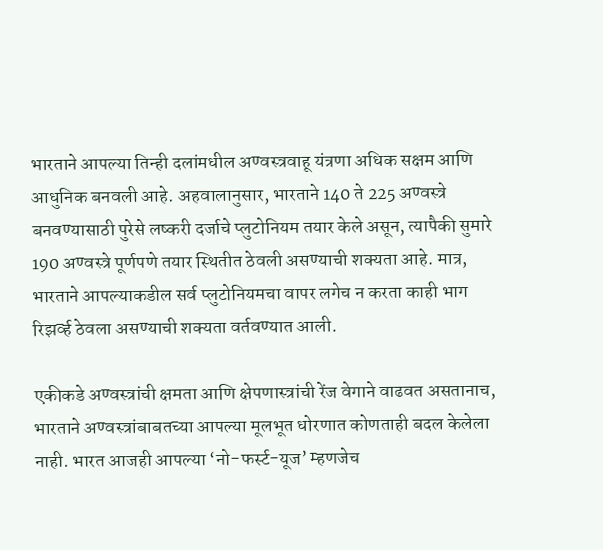भारताने आपल्या तिन्ही दलांमधील अण्वस्त्रवाहू यंत्रणा अधिक सक्षम आणि आधुनिक बनवली आहे. अहवालानुसार, भारताने 140 ते 225 अण्वस्त्रे बनवण्यासाठी पुरेसे लष्करी दर्जाचे प्लुटोनियम तयार केले असून, त्यापैकी सुमारे 190 अण्वस्त्रे पूर्णपणे तयार स्थितीत ठेवली असण्याची शक्यता आहे. मात्र, भारताने आपल्याकडील सर्व प्लुटोनियमचा वापर लगेच न करता काही भाग रिझर्व्ह ठेवला असण्याची शक्यता वर्तवण्यात आली.

एकीकडे अण्वस्त्रांची क्षमता आणि क्षेपणास्त्रांची रेंज वेगाने वाढवत असतानाच, भारताने अण्वस्त्रांबाबतच्या आपल्या मूलभूत धोरणात कोणताही बदल केलेला नाही. भारत आजही आपल्या ‘नो-फर्स्ट-यूज’ म्हणजेच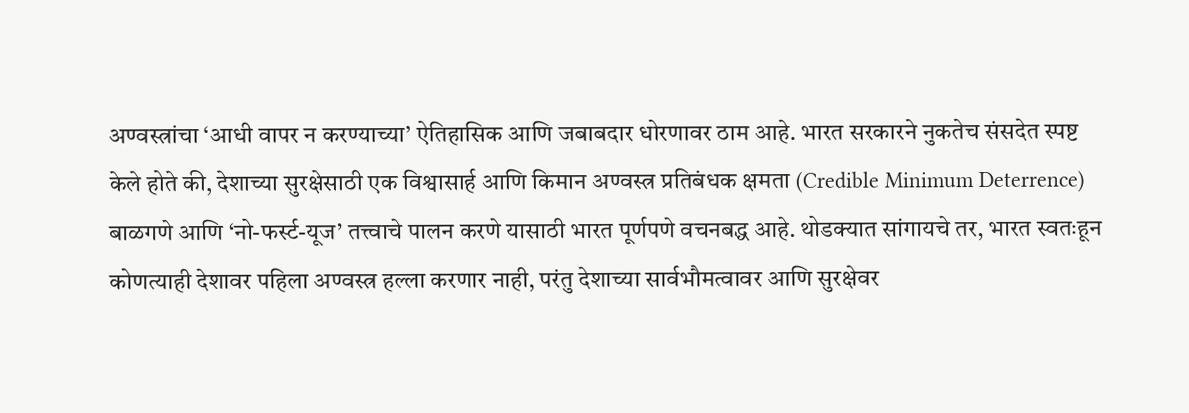अण्वस्त्रांचा ‘आधी वापर न करण्याच्या’ ऐतिहासिक आणि जबाबदार धोरणावर ठाम आहे. भारत सरकारने नुकतेच संसदेत स्पष्ट केले होते की, देशाच्या सुरक्षेसाठी एक विश्वासार्ह आणि किमान अण्वस्त्र प्रतिबंधक क्षमता (Credible Minimum Deterrence) बाळगणे आणि ‘नो-फर्स्ट-यूज’ तत्त्वाचे पालन करणे यासाठी भारत पूर्णपणे वचनबद्ध आहे. थोडक्यात सांगायचे तर, भारत स्वतःहून कोणत्याही देशावर पहिला अण्वस्त्र हल्ला करणार नाही, परंतु देशाच्या सार्वभौमत्वावर आणि सुरक्षेवर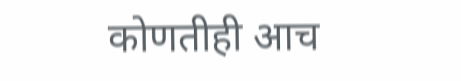कोणतीही आच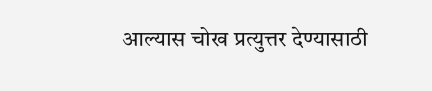आल्यास चोख प्रत्युत्तर देण्यासाठी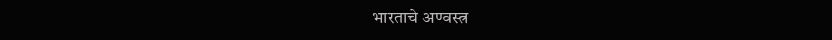भारताचे अण्वस्त्र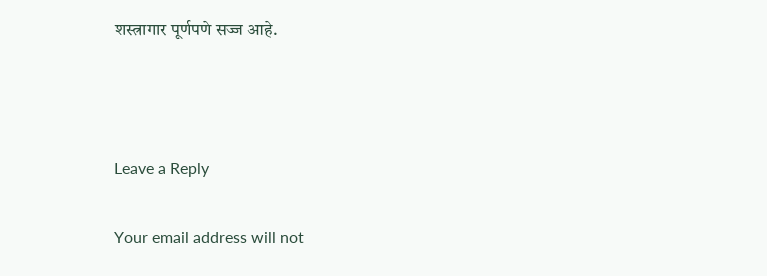शस्त्रागार पूर्णपणे सज्ज आहे.



Leave a Reply

Your email address will not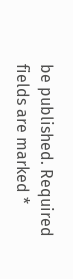be published. Required fields are marked *